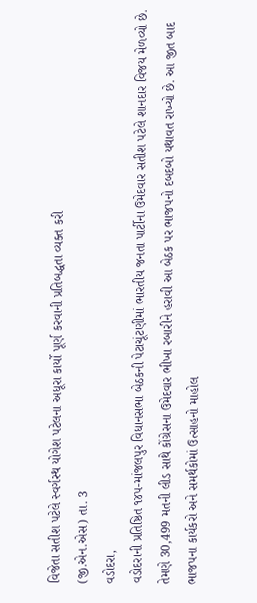વિજેતા સતીશ પટેલે સ્વર્ગસ્થ યોગેશ પટેલના અધૂરા કાર્યો પૂર્ણ કરવાની પ્રતિબદ્ધતા વ્યક્ત કરી
(જી.એન.એસ) તા. 3
વડોદરા,
વડોદરાની પ્રતિષ્ઠિત ૧૪૫-માંજલપુર વિધાનસભા બેઠકની પેટાચૂંટણીમાં ભારતીય જનતા પાર્ટીના ઉમેદવાર સતીશ પટેલે શાનદાર વિજય મેળવ્યો છે. તેમણે 30,499 મતની લીડ સાથે કોંગ્રેસના ઉમેદવાર ભીખા રબારીને હરાવી આ બેઠક પર ભાજપનો દબદબો યથાવત રાખ્યો છે. આ જીત બાદ ભાજપના કાર્યકરો અને સમર્થકોમાં ઉત્સાહનો માહોલ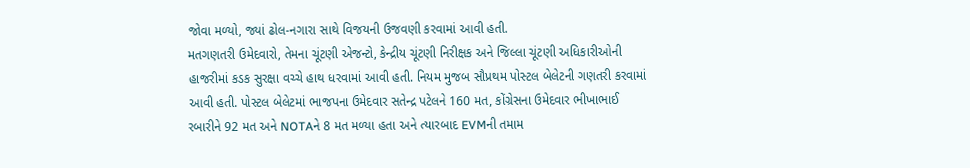જોવા મળ્યો, જ્યાં ઢોલ-નગારા સાથે વિજયની ઉજવણી કરવામાં આવી હતી.
મતગણતરી ઉમેદવારો, તેમના ચૂંટણી એજન્ટો, કેન્દ્રીય ચૂંટણી નિરીક્ષક અને જિલ્લા ચૂંટણી અધિકારીઓની હાજરીમાં કડક સુરક્ષા વચ્ચે હાથ ધરવામાં આવી હતી. નિયમ મુજબ સૌપ્રથમ પોસ્ટલ બેલેટની ગણતરી કરવામાં આવી હતી. પોસ્ટલ બેલેટમાં ભાજપના ઉમેદવાર સતેન્દ્ર પટેલને 160 મત, કોંગ્રેસના ઉમેદવાર ભીખાભાઈ રબારીને 92 મત અને NOTAને 8 મત મળ્યા હતા અને ત્યારબાદ EVMની તમામ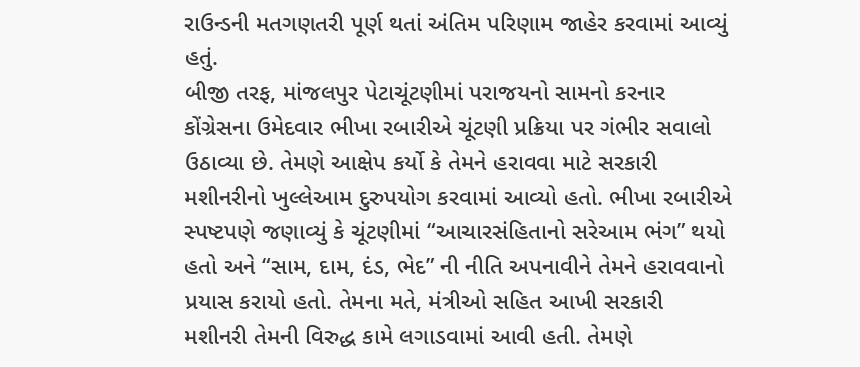રાઉન્ડની મતગણતરી પૂર્ણ થતાં અંતિમ પરિણામ જાહેર કરવામાં આવ્યું હતું.
બીજી તરફ, માંજલપુર પેટાચૂંટણીમાં પરાજયનો સામનો કરનાર કોંગ્રેસના ઉમેદવાર ભીખા રબારીએ ચૂંટણી પ્રક્રિયા પર ગંભીર સવાલો ઉઠાવ્યા છે. તેમણે આક્ષેપ કર્યો કે તેમને હરાવવા માટે સરકારી મશીનરીનો ખુલ્લેઆમ દુરુપયોગ કરવામાં આવ્યો હતો. ભીખા રબારીએ સ્પષ્ટપણે જણાવ્યું કે ચૂંટણીમાં “આચારસંહિતાનો સરેઆમ ભંગ” થયો હતો અને “સામ, દામ, દંડ, ભેદ” ની નીતિ અપનાવીને તેમને હરાવવાનો પ્રયાસ કરાયો હતો. તેમના મતે, મંત્રીઓ સહિત આખી સરકારી મશીનરી તેમની વિરુદ્ધ કામે લગાડવામાં આવી હતી. તેમણે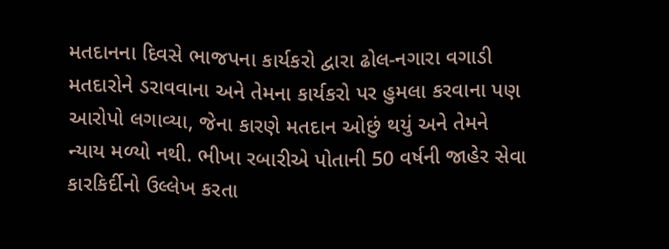મતદાનના દિવસે ભાજપના કાર્યકરો દ્વારા ઢોલ-નગારા વગાડી મતદારોને ડરાવવાના અને તેમના કાર્યકરો પર હુમલા કરવાના પણ આરોપો લગાવ્યા, જેના કારણે મતદાન ઓછું થયું અને તેમને ન્યાય મળ્યો નથી. ભીખા રબારીએ પોતાની 50 વર્ષની જાહેર સેવા કારકિર્દીનો ઉલ્લેખ કરતા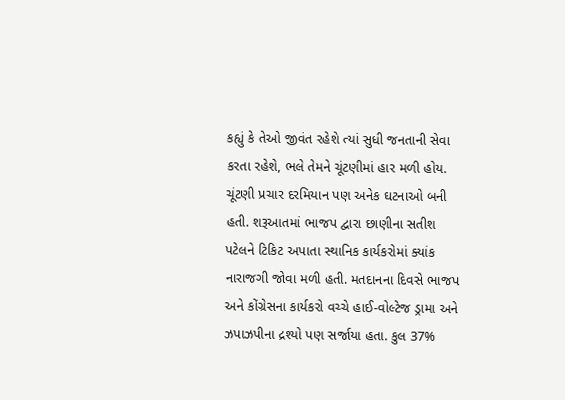કહ્યું કે તેઓ જીવંત રહેશે ત્યાં સુધી જનતાની સેવા કરતા રહેશે, ભલે તેમને ચૂંટણીમાં હાર મળી હોય.
ચૂંટણી પ્રચાર દરમિયાન પણ અનેક ઘટનાઓ બની હતી. શરૂઆતમાં ભાજપ દ્વારા છાણીના સતીશ પટેલને ટિકિટ અપાતા સ્થાનિક કાર્યકરોમાં ક્યાંક નારાજગી જોવા મળી હતી. મતદાનના દિવસે ભાજપ અને કોંગ્રેસના કાર્યકરો વચ્ચે હાઈ-વોલ્ટેજ ડ્રામા અને ઝપાઝપીના દ્રશ્યો પણ સર્જાયા હતા. કુલ 37%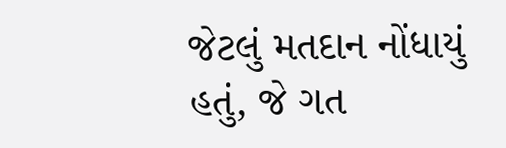જેટલું મતદાન નોંધાયું હતું, જે ગત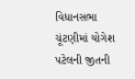વિધાનસભા ચૂંટણીમાં યોગેશ પટેલની જીતની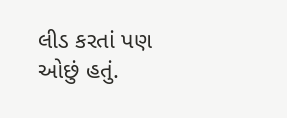લીડ કરતાં પણ ઓછું હતું.